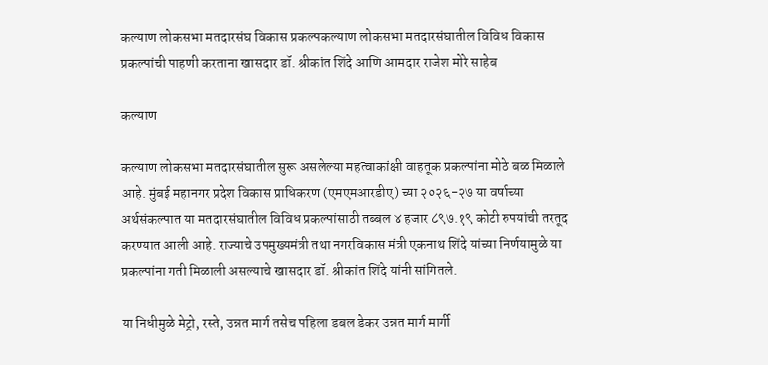कल्याण लोकसभा मतदारसंघ विकास प्रकल्पकल्याण लोकसभा मतदारसंघातील विविध विकास प्रकल्पांची पाहणी करताना खासदार डॉ. श्रीकांत शिंदे आणि आमदार राजेश मोरे साहेब

कल्याण

कल्याण लोकसभा मतदारसंघातील सुरू असलेल्या महत्वाकांक्षी वाहतूक प्रकल्पांना मोठे बळ मिळाले आहे. मुंबई महानगर प्रदेश विकास प्राधिकरण (एमएमआरडीए) च्या २०२६-२७ या वर्षाच्या अर्थसंकल्पात या मतदारसंघातील विविध प्रकल्पांसाठी तब्बल ४ हजार ८९७.१९ कोटी रुपयांची तरतूद करण्यात आली आहे. राज्याचे उपमुख्यमंत्री तथा नगरविकास मंत्री एकनाथ शिंदे यांच्या निर्णयामुळे या प्रकल्पांना गती मिळाली असल्याचे खासदार डॉ. श्रीकांत शिंदे यांनी सांगितले.

या निधीमुळे मेट्रो, रस्ते, उन्नत मार्ग तसेच पहिला डबल डेकर उन्नत मार्ग मार्गी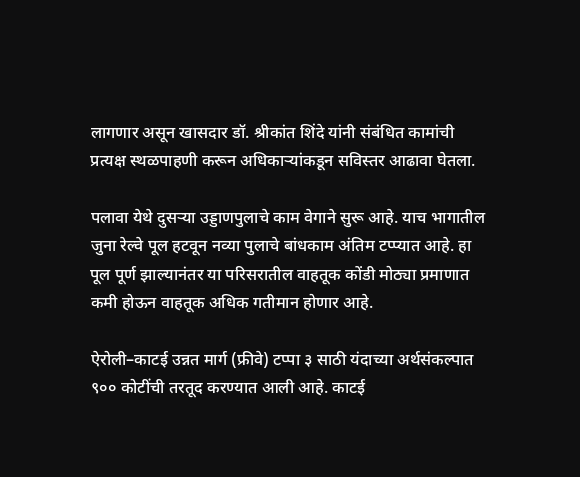लागणार असून खासदार डॉ. श्रीकांत शिंदे यांनी संबंधित कामांची प्रत्यक्ष स्थळपाहणी करून अधिकाऱ्यांकडून सविस्तर आढावा घेतला.

पलावा येथे दुसऱ्या उड्डाणपुलाचे काम वेगाने सुरू आहे. याच भागातील जुना रेल्वे पूल हटवून नव्या पुलाचे बांधकाम अंतिम टप्प्यात आहे. हा पूल पूर्ण झाल्यानंतर या परिसरातील वाहतूक कोंडी मोठ्या प्रमाणात कमी होऊन वाहतूक अधिक गतीमान होणार आहे.

ऐरोली–काटई उन्नत मार्ग (फ्रीवे) टप्पा ३ साठी यंदाच्या अर्थसंकल्पात ९०० कोटींची तरतूद करण्यात आली आहे. काटई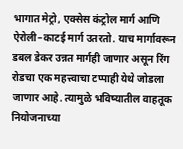भागात मेट्रो, एक्सेस कंट्रोल मार्ग आणि ऐरोली–काटई मार्ग उतरतो. याच मार्गावरून डबल डेकर उन्नत मार्गही जाणार असून रिंग रोडचा एक महत्त्वाचा टप्पाही येथे जोडला जाणार आहे. त्यामुळे भविष्यातील वाहतूक नियोजनाच्या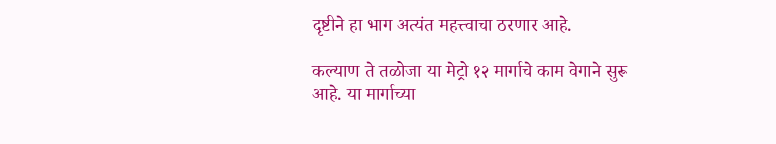दृष्टीने हा भाग अत्यंत महत्त्वाचा ठरणार आहे.

कल्याण ते तळोजा या मेट्रो १२ मार्गाचे काम वेगाने सुरू आहे. या मार्गाच्या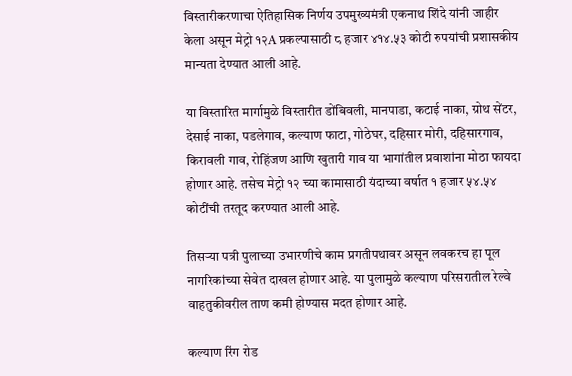विस्तारीकरणाचा ऐतिहासिक निर्णय उपमुख्यमंत्री एकनाथ शिंदे यांनी जाहीर केला असून मेट्रो १२A प्रकल्पासाठी ८ हजार ४१४.५३ कोटी रुपयांची प्रशासकीय मान्यता देण्यात आली आहे.

या विस्तारित मार्गामुळे विस्तारीत डोंबिवली, मानपाडा, कटाई नाका, ग्रोथ सेंटर, देसाई नाका, पडलेगाव, कल्याण फाटा, गोठेघर, दहिसार मोरी, दहिसारगाव, किरावली गाव, रोहिंजण आणि खुतारी गाव या भागांतील प्रवाशांना मोठा फायदा होणार आहे. तसेच मेट्रो १२ च्या कामासाठी यंदाच्या वर्षात १ हजार ५४.५४ कोटींची तरतूद करण्यात आली आहे.

तिसऱ्या पत्री पुलाच्या उभारणीचे काम प्रगतीपथावर असून लवकरच हा पूल नागरिकांच्या सेवेत दाखल होणार आहे. या पुलामुळे कल्याण परिसरातील रेल्वे वाहतुकीवरील ताण कमी होण्यास मदत होणार आहे.

कल्याण रिंग रोड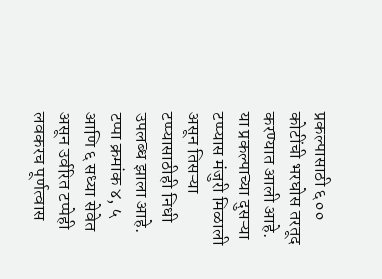प्रकल्पासाठी ६०० कोटींची भरघोस तरतूद करण्यात आली आहे. या प्रकल्पाच्या दुसऱ्या टप्प्यास मंजुरी मिळाली असून तिसऱ्या टप्प्यासाठीही निधी उपलब्ध झाला आहे. टप्पा क्रमांक ४, ५ आणि ६ सध्या सेवेत असून उर्वरित टप्पेही लवकरच पूर्णत्वास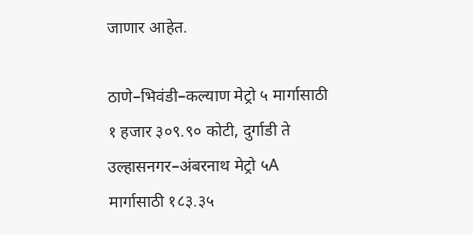जाणार आहेत.

ठाणे–भिवंडी–कल्याण मेट्रो ५ मार्गासाठी १ हजार ३०९.९० कोटी, दुर्गाडी ते उल्हासनगर–अंबरनाथ मेट्रो ५A मार्गासाठी १८३.३५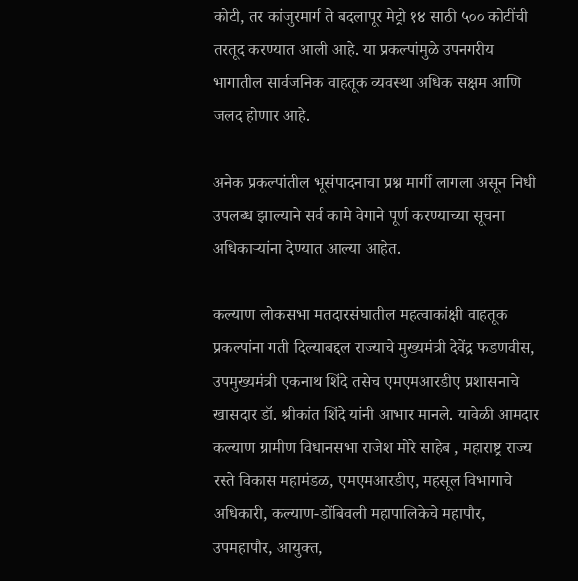कोटी, तर कांजुरमार्ग ते बदलापूर मेट्रो १४ साठी ५०० कोटींची तरतूद करण्यात आली आहे. या प्रकल्पांमुळे उपनगरीय भागातील सार्वजनिक वाहतूक व्यवस्था अधिक सक्षम आणि जलद होणार आहे.

अनेक प्रकल्पांतील भूसंपादनाचा प्रश्न मार्गी लागला असून निधी उपलब्ध झाल्याने सर्व कामे वेगाने पूर्ण करण्याच्या सूचना अधिकाऱ्यांना देण्यात आल्या आहेत.

कल्याण लोकसभा मतदारसंघातील महत्वाकांक्षी वाहतूक प्रकल्पांना गती दिल्याबद्दल राज्याचे मुख्यमंत्री देवेंद्र फडणवीस, उपमुख्यमंत्री एकनाथ शिंदे तसेच एमएमआरडीए प्रशासनाचे खासदार डॉ. श्रीकांत शिंदे यांनी आभार मानले. यावेळी आमदार कल्याण ग्रामीण विधानसभा राजेश मोरे साहेब , महाराष्ट्र राज्य रस्ते विकास महामंडळ, एमएमआरडीए, महसूल विभागाचे अधिकारी, कल्याण-डोंबिवली महापालिकेचे महापौर, उपमहापौर, आयुक्त,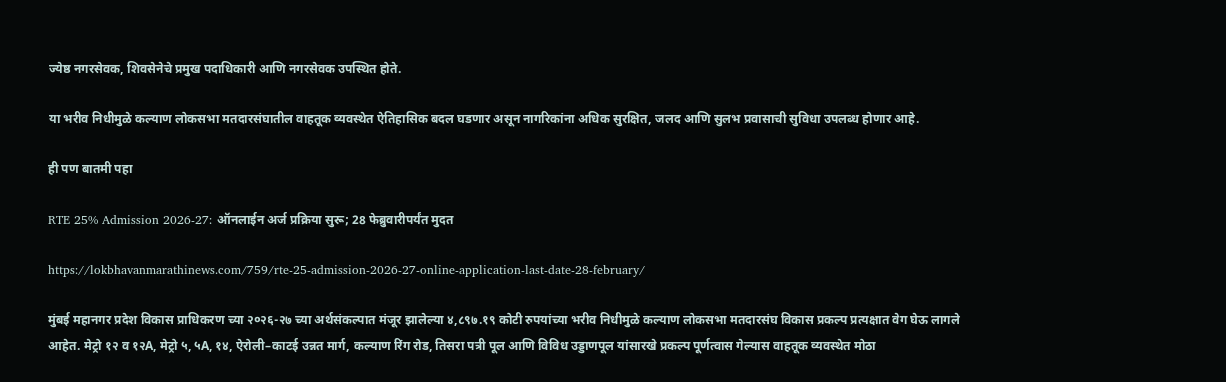ज्येष्ठ नगरसेवक, शिवसेनेचे प्रमुख पदाधिकारी आणि नगरसेवक उपस्थित होते.

या भरीव निधीमुळे कल्याण लोकसभा मतदारसंघातील वाहतूक व्यवस्थेत ऐतिहासिक बदल घडणार असून नागरिकांना अधिक सुरक्षित, जलद आणि सुलभ प्रवासाची सुविधा उपलब्ध होणार आहे.

ही पण बातमी पहा

RTE 25% Admission 2026-27: ऑनलाईन अर्ज प्रक्रिया सुरू; 28 फेब्रुवारीपर्यंत मुदत

https://lokbhavanmarathinews.com/759/rte-25-admission-2026-27-online-application-last-date-28-february/

मुंबई महानगर प्रदेश विकास प्राधिकरण च्या २०२६-२७ च्या अर्थसंकल्पात मंजूर झालेल्या ४,८९७.१९ कोटी रुपयांच्या भरीव निधीमुळे कल्याण लोकसभा मतदारसंघ विकास प्रकल्प प्रत्यक्षात वेग घेऊ लागले आहेत. मेट्रो १२ व १२A, मेट्रो ५, ५A, १४, ऐरोली–काटई उन्नत मार्ग, कल्याण रिंग रोड, तिसरा पत्री पूल आणि विविध उड्डाणपूल यांसारखे प्रकल्प पूर्णत्वास गेल्यास वाहतूक व्यवस्थेत मोठा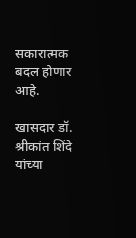सकारात्मक बदल होणार आहे.

खासदार डॉ. श्रीकांत शिंदे यांच्या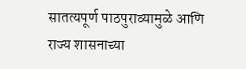सातत्यपूर्ण पाठपुराव्यामुळे आणि राज्य शासनाच्या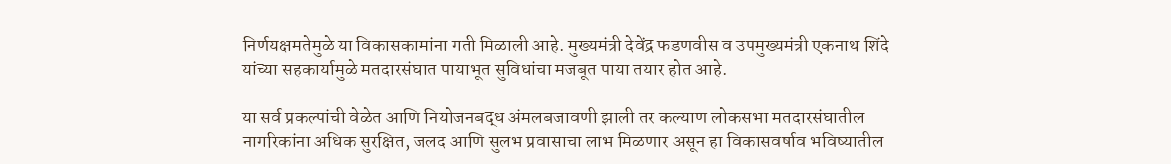निर्णयक्षमतेमुळे या विकासकामांना गती मिळाली आहे. मुख्यमंत्री देवेंद्र फडणवीस व उपमुख्यमंत्री एकनाथ शिंदे यांच्या सहकार्यामुळे मतदारसंघात पायाभूत सुविधांचा मजबूत पाया तयार होत आहे.

या सर्व प्रकल्पांची वेळेत आणि नियोजनबद्ध अंमलबजावणी झाली तर कल्याण लोकसभा मतदारसंघातील नागरिकांना अधिक सुरक्षित, जलद आणि सुलभ प्रवासाचा लाभ मिळणार असून हा विकासवर्षाव भविष्यातील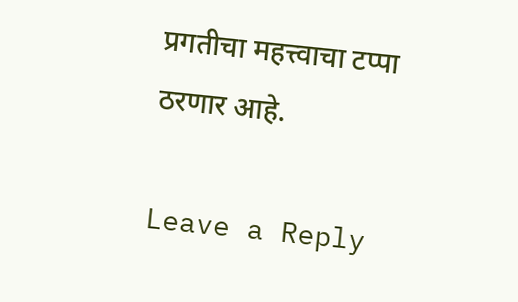प्रगतीचा महत्त्वाचा टप्पा ठरणार आहे.

Leave a Reply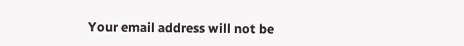Your email address will not be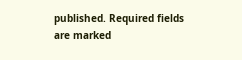published. Required fields are marked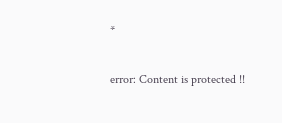*

error: Content is protected !!